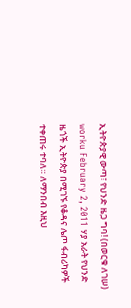ኢትዮጵያዊ ውጣ፣ የህንድ ዜጋ ግባ! (በወርቁ ለገሠ) worku February 2, 2011 ሃያ አራት የህንድ ዜጎች ኢትዮጵያ በሚገኙ የቆዳና ሌጦ ፋብሪካዎች ተቀጠሩ ተባለ። ለማንበብ እዚህ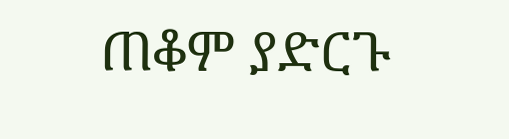ጠቆም ያድርጉ